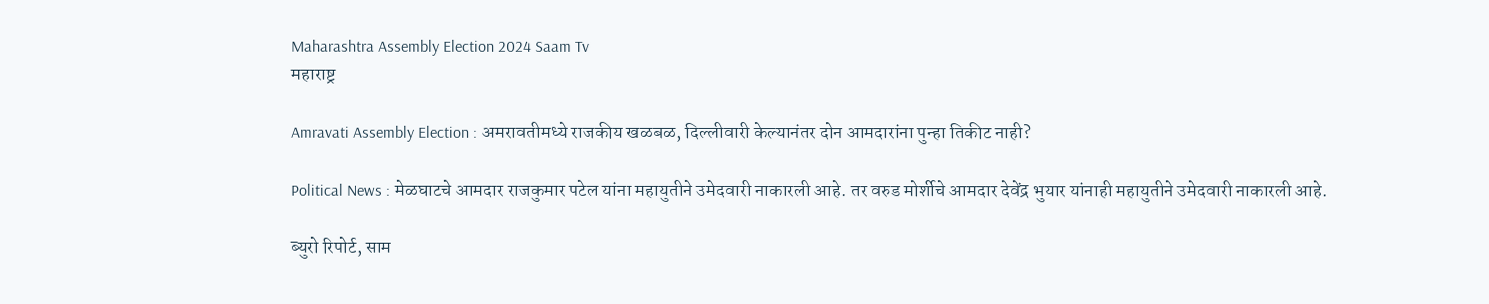Maharashtra Assembly Election 2024 Saam Tv
महाराष्ट्र

Amravati Assembly Election : अमरावतीमध्ये राजकीय खळबळ, दिल्लीवारी केल्यानंतर दोन आमदारांना पुन्हा तिकीट नाही?

Political News : मेळघाटचे आमदार राजकुमार पटेल यांना महायुतीने उमेदवारी नाकारली आहे. तर वरुड मोर्शीचे आमदार देवेंद्र भुयार यांनाही महायुतीने उमेदवारी नाकारली आहे.

ब्युरो रिपोर्ट, साम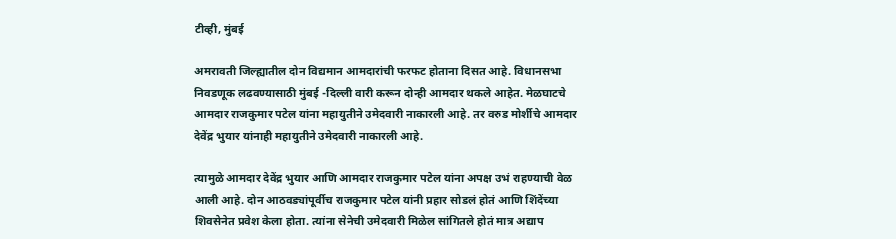टीव्ही, मुंबई

अमरावती जिल्ह्यातील दोन विद्यमान आमदारांची फरफट होताना दिसत आहे. विधानसभा निवडणूक लढवण्यासाठी मुंबई -दिल्ली वारी करून दोन्ही आमदार थकले आहेत. मेळघाटचे आमदार राजकुमार पटेल यांना महायुतीने उमेदवारी नाकारली आहे. तर वरुड मोर्शीचे आमदार देवेंद्र भुयार यांनाही महायुतीने उमेदवारी नाकारली आहे.

त्यामुळे आमदार देवेंद्र भुयार आणि आमदार राजकुमार पटेल यांना अपक्ष उभं राहण्याची वेळ आली आहे. दोन आठवड्यांपूर्वीच राजकुमार पटेल यांनी प्रहार सोडलं होतं आणि शिंदेंच्या शिवसेनेत प्रवेश केला होता. त्यांना सेनेची उमेदवारी मिळेल सांगितले होतं मात्र अद्याप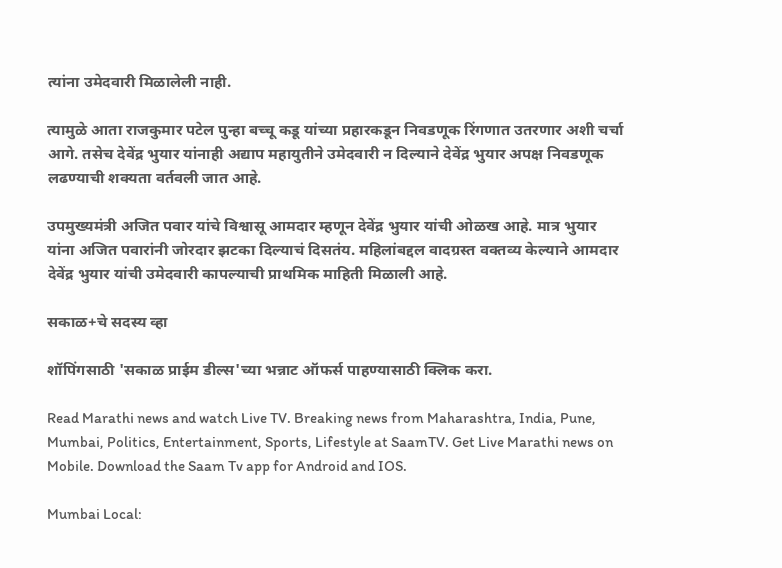त्यांना उमेदवारी मिळालेली नाही.

त्यामुळे आता राजकुमार पटेल पुन्हा बच्चू कडू यांच्या प्रहारकडून निवडणूक रिंगणात उतरणार अशी चर्चा आगे. तसेच देवेंद्र भुयार यांनाही अद्याप महायुतीने उमेदवारी न दिल्याने देवेंद्र भुयार अपक्ष निवडणूक लढण्याची शक्यता वर्तवली जात आहे.

उपमुख्यमंत्री अजित पवार यांचे विश्वासू आमदार म्हणून देवेंद्र भुयार यांची ओळख आहे. मात्र भुयार यांना अजित पवारांनी जोरदार झटका दिल्याचं दिसतंय. महिलांबद्दल वादग्रस्त वक्तव्य केल्याने आमदार देवेंद्र भुयार यांची उमेदवारी कापल्याची प्राथमिक माहिती मिळाली आहे.

सकाळ+चे सदस्य व्हा

शॉपिंगसाठी 'सकाळ प्राईम डील्स'च्या भन्नाट ऑफर्स पाहण्यासाठी क्लिक करा.

Read Marathi news and watch Live TV. Breaking news from Maharashtra, India, Pune, Mumbai, Politics, Entertainment, Sports, Lifestyle at SaamTV. Get Live Marathi news on Mobile. Download the Saam Tv app for Android and IOS.

Mumbai Local: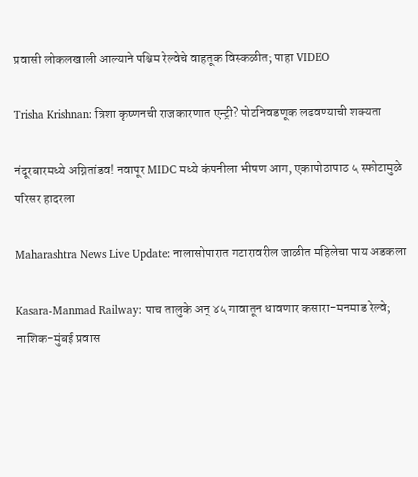प्रवासी लोकलखाली आल्याने पश्चिम रेल्वेचे वाहतूक विस्कळीत; पाहा VIDEO

Trisha Krishnan: त्रिशा कृष्णनची राजकारणात एन्ट्री? पोटनिवडणूक लढवण्याची शक्यता

नंदूरबारमध्ये अग्नितांडव! नवापूर MIDC मध्ये कंपनीला भीषण आग, एकापोठापाठ ५ स्फोटामुळे परिसर हादरला

Maharashtra News Live Update: नालासोपारात गटारावरील जाळीत महिलेचा पाय अडकला

Kasara-Manmad Railway: पाच तालुके अन् ४५ गावातून धावणार कसारा-मनमाड रेल्वे; नाशिक-मुंबई प्रवास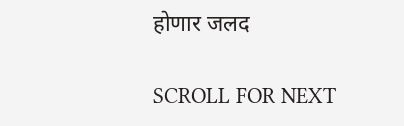होणार जलद

SCROLL FOR NEXT